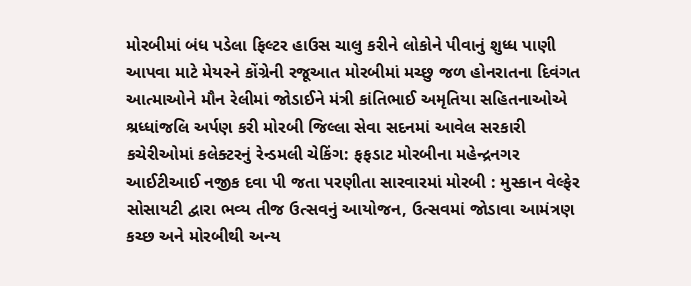મોરબીમાં બંધ પડેલા ફિલ્ટર હાઉસ ચાલુ કરીને લોકોને પીવાનું શુધ્ધ પાણી આપવા માટે મેયરને કોંગ્રેની રજૂઆત મોરબીમાં મચ્છુ જળ હોનરાતના દિવંગત આત્માઓને મૌન રેલીમાં જોડાઈને મંત્રી કાંતિભાઈ અમૃતિયા સહિતનાઓએ શ્રધ્ધાંજલિ અર્પણ કરી મોરબી જિલ્લા સેવા સદનમાં આવેલ સરકારી કચેરીઓમાં કલેક્ટરનું રેન્ડમલી ચેકિંગ: ફફડાટ મોરબીના મહેન્દ્રનગર આઈટીઆઈ નજીક દવા પી જતા પરણીતા સારવારમાં મોરબી : મુસ્કાન વેલ્ફેર સોસાયટી દ્વારા ભવ્ય તીજ ઉત્સવનું આયોજન, ઉત્સવમાં જોડાવા આમંત્રણ કચ્છ અને મોરબીથી અન્ય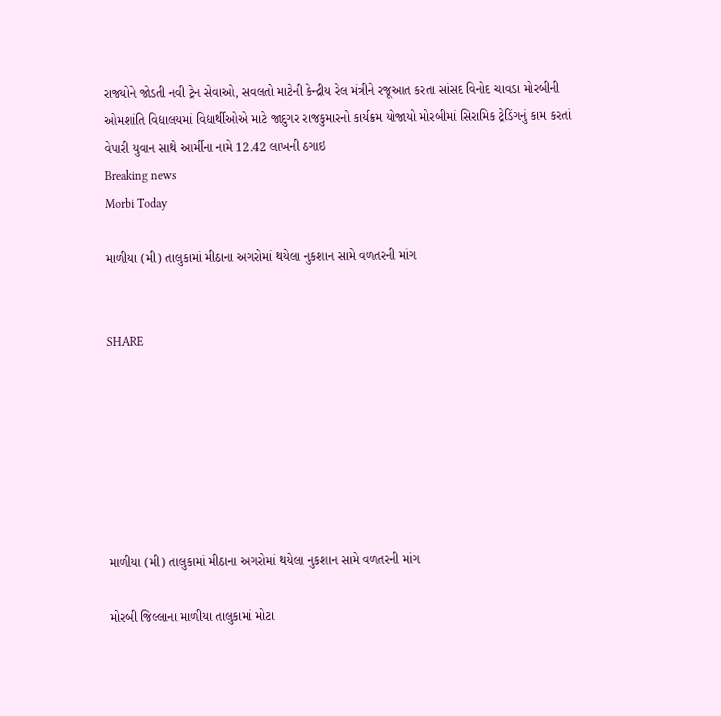રાજ્યોને જોડતી નવી ટ્રેન સેવાઓ, સવલતો માટેની કેન્દ્રીય રેલ મંત્રીને રજૂઆત કરતા સાંસદ વિનોદ ચાવડા મોરબીની ઓમશાંતિ વિદ્યાલયમાં વિદ્યાર્થીઓએ માટે જાદુગર રાજકુમારનો કાર્યક્રમ યોજાયો મોરબીમાં સિરામિક ટ્રેડિંગનું કામ કરતાં વેપારી યુવાન સાથે આર્મીના નામે 12.42 લાખની ઠગાઇ
Breaking news
Morbi Today

માળીયા (મી) તાલુકામાં મીઠાના અગરોમાં થયેલા નુકશાન સામે વળતરની માંગ


SHARE







માળીયા (મી) તાલુકામાં મીઠાના અગરોમાં થયેલા નુકશાન સામે વળતરની માંગ

મોરબી જિલ્લાના માળીયા તાલુકામાં મોટા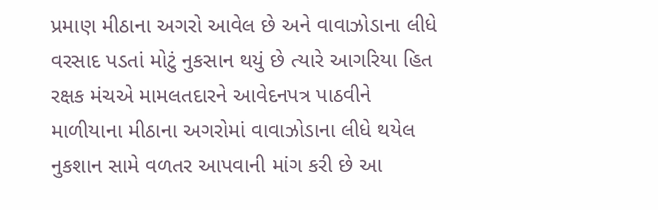પ્રમાણ મીઠાના અગરો આવેલ છે અને વાવાઝોડાના લીધે વરસાદ પડતાં મોટું નુકસાન થયું છે ત્યારે આગરિયા હિત રક્ષક મંચએ મામલતદારને આવેદનપત્ર પાઠવીને માળીયાના મીઠાના અગરોમાં વાવાઝોડાના લીધે થયેલ નુકશાન સામે વળતર આપવાની માંગ કરી છે આ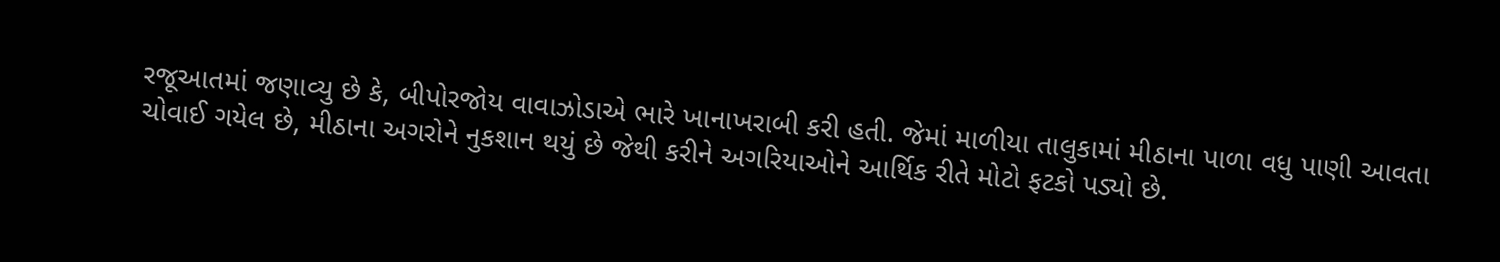રજૂઆતમાં જણાવ્યુ છે કે, બીપોરજોય વાવાઝોડાએ ભારે ખાનાખરાબી કરી હતી. જેમાં માળીયા તાલુકામાં મીઠાના પાળા વધુ પાણી આવતા ચોવાઈ ગયેલ છે, મીઠાના અગરોને નુકશાન થયું છે જેથી કરીને અગરિયાઓને આર્થિક રીતે મોટો ફટકો પડ્યો છે.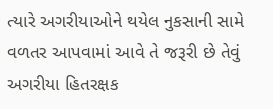ત્યારે અગરીયાઓને થયેલ નુકસાની સામે વળતર આપવામાં આવે તે જરૂરી છે તેવું અગરીયા હિતરક્ષક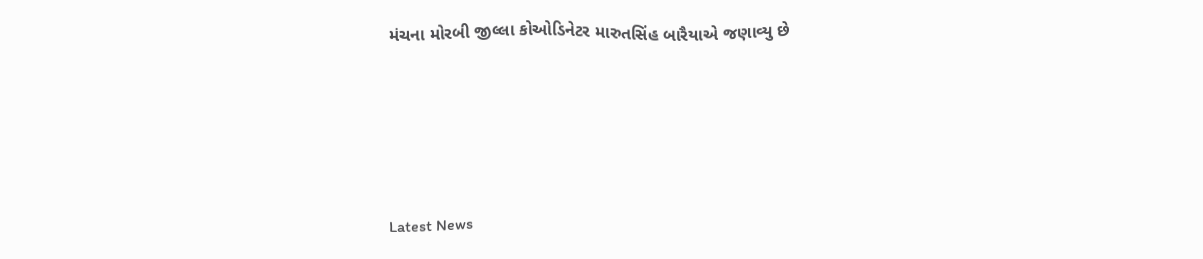મંચના મોરબી જીલ્લા કોઓડિનેટર મારુતસિંહ બારૈયાએ જણાવ્યુ છે






Latest News